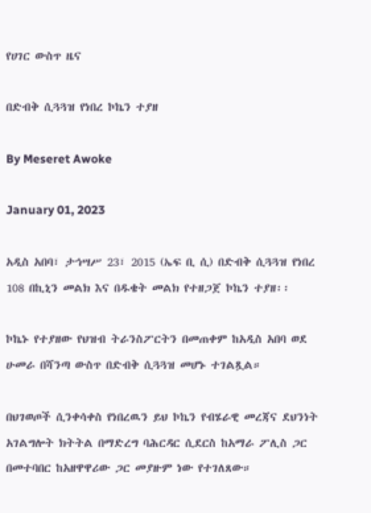የሀገር ውስጥ ዜና

በድብቅ ሲጓጓዝ የነበረ ኮኬን ተያዘ

By Meseret Awoke

January 01, 2023

አዲስ አበባ፣ ታኅሣሥ 23፣ 2015 (ኤፍ ቢ ሲ) በድብቅ ሲጓጓዝ የነበረ 108 በኪኒን መልክ እና በዱቄት መልክ የተዘጋጀ ኮኬን ተያዘ፡፡

ኮኬኑ የተያዘው የህዝብ ትራንስፖርትን በመጠቀም ከአዲስ አበባ ወደ ሁመራ በሻንጣ ውስጥ በድብቅ ሲጓጓዝ መሆኑ ተገልጿል።

በህገወጦች ሲንቀሳቀስ የነበረዉን ይህ ኮኬን የብሄራዊ መረጃና ደህንነት አገልግሎት ክትትል በማድረግ ባሕርዳር ሲደርስ ከአማራ ፖሊስ ጋር በመተባበር ከአዘዋዋሪው ጋር መያዙም ነው የተገለጸው።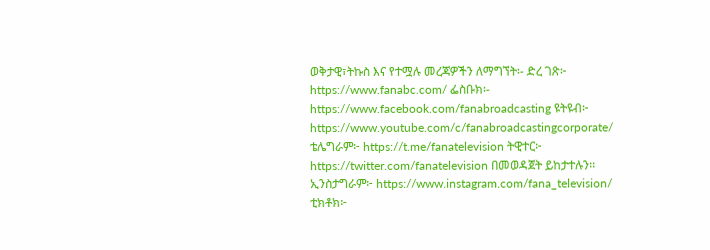ወቅታዊ፣ትኩስ እና የተሟሉ መረጃዎችን ለማግኘት፡- ድረ ገጽ፦ https://www.fanabc.com/ ፌስቡክ፡- https://www.facebook.com/fanabroadcasting ዩትዩብ፦ https://www.youtube.com/c/fanabroadcastingcorporate/ ቴሌግራም፦ https://t.me/fanatelevision ትዊተር፦ https://twitter.com/fanatelevision በመወዳጀት ይከታተሉን፡፡ ኢንስታግራም፦ https://www.instagram.com/fana_television/ ቲክቶክ፦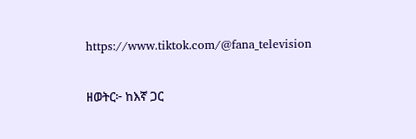https://www.tiktok.com/@fana_television

ዘወትር፦ ከእኛ ጋር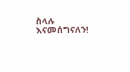ስላሉ እናመሰግናለን!